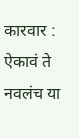कारवार : ऐकावं ते नवलंच या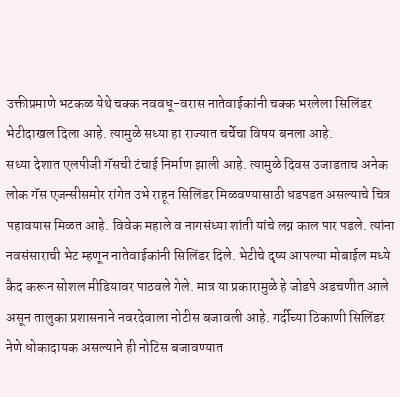उक्तीप्रमाणे भटकळ येथे चक्क नववधू-वरास नातेवाईकांनी चक्क भरलेला सिलिंडर भेटीदाखल दिला आहे. त्यामुळे सध्या हा राज्यात चर्चेचा विषय बनला आहे.
सध्या देशात एलपीजी गॅसची टंचाई निर्माण झाली आहे. त्यामुळे दिवस उजाडताच अनेक लोक गॅस एजन्सीसमोर रांगेत उभे राहून सिलिंडर मिळवण्यासाठी धडपडत असल्याचे चित्र पहावयास मिळत आहे. विवेक महाले व नागसंध्या शांती यांचे लग्न काल पार पडले. त्यांना नवसंसाराची भेट म्हणून नातेवाईकांनी सिलिंडर दिले. भेटीचे दृष्य आपल्या मोबाईल मध्ये कैद करून सोशल मीडियावर पाठवले गेले. मात्र या प्रकारामुळे हे जोडपे अडचणीत आले असून तालुका प्रशासनाने नवरदेवाला नोटीस बजावली आहे. गर्दीच्या ठिकाणी सिलिंडर नेणे धोकादायक असल्याने ही नोटिस बजावण्यात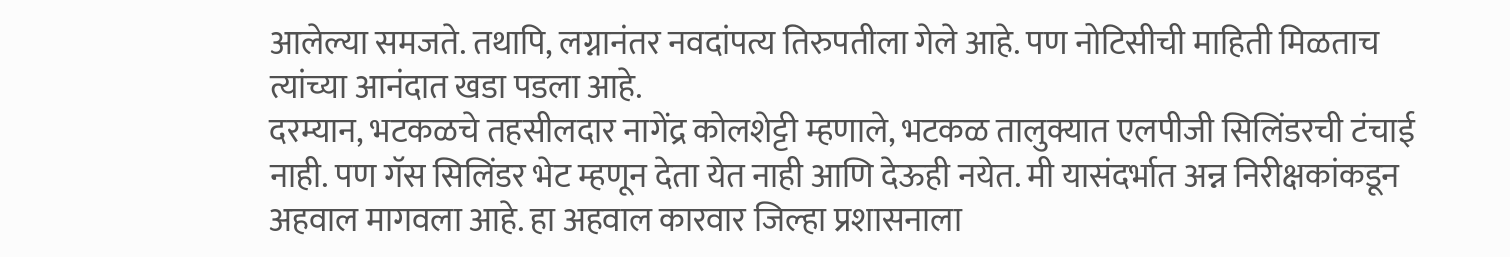आलेल्या समजते. तथापि, लग्नानंतर नवदांपत्य तिरुपतीला गेले आहे. पण नोटिसीची माहिती मिळताच त्यांच्या आनंदात खडा पडला आहे.
दरम्यान, भटकळचे तहसीलदार नागेंद्र कोलशेट्टी म्हणाले, भटकळ तालुक्यात एलपीजी सिलिंडरची टंचाई नाही. पण गॅस सिलिंडर भेट म्हणून देता येत नाही आणि देऊही नयेत. मी यासंदर्भात अन्न निरीक्षकांकडून अहवाल मागवला आहे. हा अहवाल कारवार जिल्हा प्रशासनाला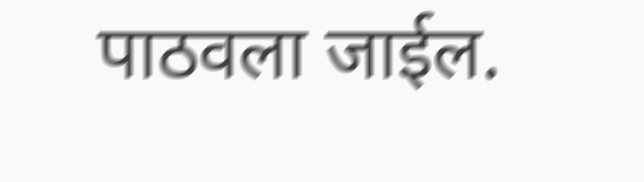पाठवला जाईल.